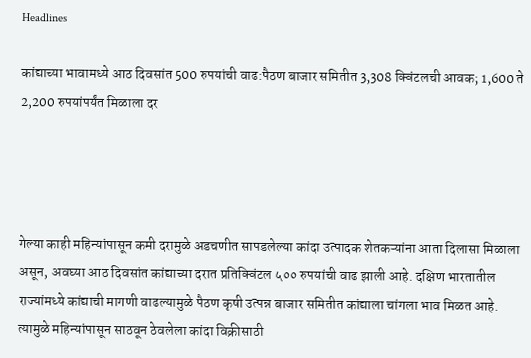Headlines

कांद्याच्या भावामध्ये आठ दिवसांत 500 रुपयांची वाढ:पैठण बाजार समितीत 3,308 क्विंटलची आवक; 1,600 ते 2,200 रुपयांपर्यंत मिळाला दर




गेल्या काही महिन्यांपासून कमी दरामुळे अडचणीत सापडलेल्या कांदा उत्पादक शेतकऱ्यांना आता दिलासा मिळाला असून, अवघ्या आठ दिवसांत कांद्याच्या दरात प्रतिक्विंटल ५०० रुपयांची वाढ झाली आहे. दक्षिण भारतातील राज्यांमध्ये कांद्याची मागणी वाढल्यामुळे पैठण कृषी उत्पन्न बाजार समितीत कांद्याला चांगला भाव मिळत आहे. त्यामुळे महिन्यांपासून साठवून ठेवलेला कांदा विक्रीसाठी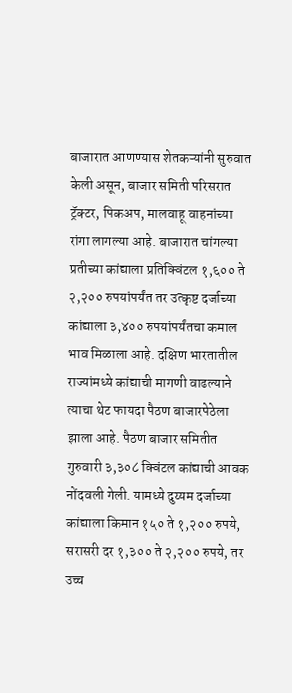बाजारात आणण्यास शेतकऱ्यांनी सुरुवात केली असून, बाजार समिती परिसरात ट्रॅक्टर, पिकअप, मालवाहू वाहनांच्या रांगा लागल्या आहे. बाजारात चांगल्या प्रतीच्या कांद्याला प्रतिक्विंटल १,६०० ते २,२०० रुपयांपर्यंत तर उत्कृष्ट दर्जाच्या कांद्याला ३,४०० रुपयांपर्यंतचा कमाल भाव मिळाला आहे. दक्षिण भारतातील राज्यांमध्ये कांद्याची मागणी वाढल्याने त्याचा थेट फायदा पैठण बाजारपेठेला झाला आहे. पैठण बाजार समितीत गुरुवारी ३,३०८ क्विंटल कांद्याची आवक नोंदवली गेली. यामध्ये दुय्यम दर्जाच्या कांद्याला किमान १५० ते १,२०० रुपये, सरासरी दर १,३०० ते २,२०० रुपये, तर उच्च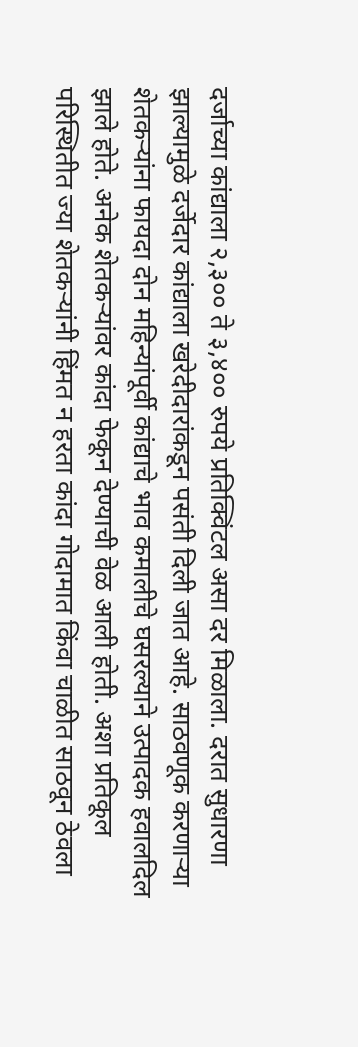दर्जाच्या कांद्याला २,३०० ते ३,४०० रुपये प्रतिक्विंटल असा दर मिळाला. दरात सुधारणा झाल्यामुळे दर्जेदार कांद्याला खरेदीदारांकडून पसंती दिली जात आहे. साठवणूक करणाऱ्या शेतकऱ्यांना फायदा दोन महिन्यांपूर्वी कांद्याचे भाव कमालीचे घसरल्याने उत्पादक हवालदिल झाले होते. अनेक शेतकऱ्यांवर कांदा फेकून देण्याची वेळ आली होती. अशा प्रतिकूल परिस्थितीत ज्या शेतकऱ्यांनी हिंमत न हरता कांदा गोदामात किंवा चाळीत साठवून ठेवला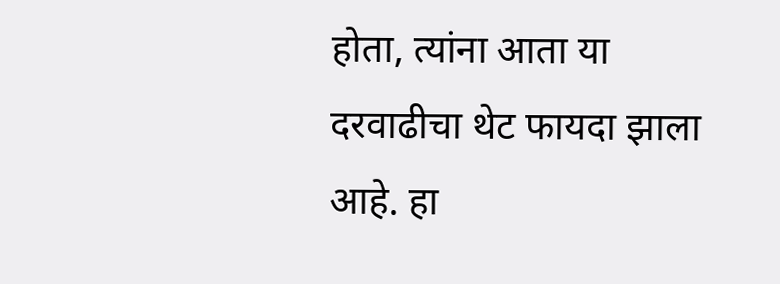होता, त्यांना आता या दरवाढीचा थेट फायदा झाला आहे. हा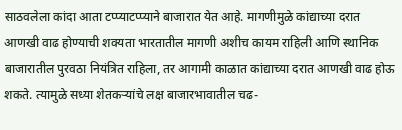साठवलेला कांदा आता टप्प्याटप्प्याने बाजारात येत आहे. मागणीमुळे कांद्याच्या दरात आणखी वाढ होण्याची शक्यता भारतातील मागणी अशीच कायम राहिली आणि स्थानिक बाजारातील पुरवठा नियंत्रित राहिला, तर आगामी काळात कांद्याच्या दरात आणखी वाढ होऊ शकते. त्यामुळे सध्या शेतकऱ्यांचे लक्ष बाजारभावातील चढ-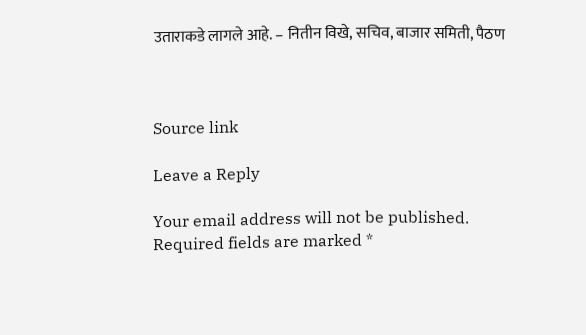उताराकडे लागले आहे. – नितीन विखे, सचिव, बाजार समिती, पैठण



Source link

Leave a Reply

Your email address will not be published. Required fields are marked *